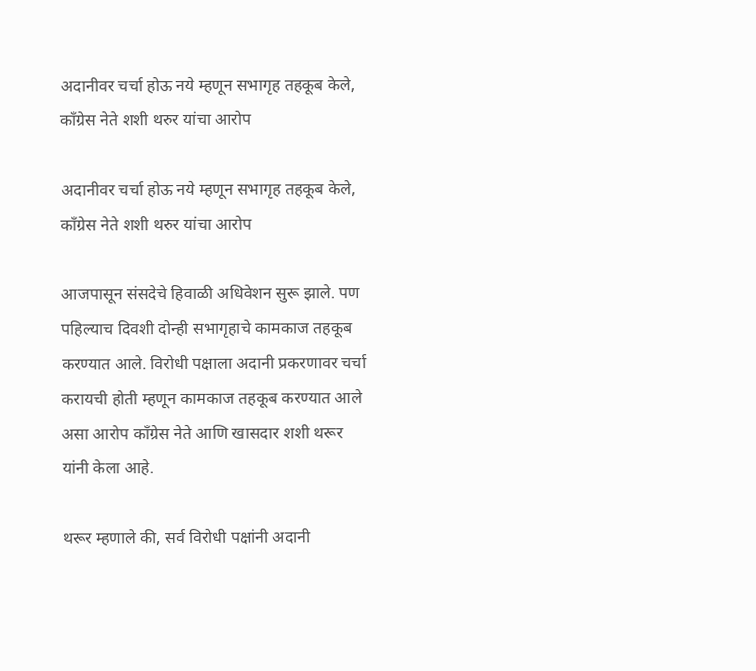अदानीवर चर्चा होऊ नये म्हणून सभागृह तहकूब केले, काँग्रेस नेते शशी थरुर यांचा आरोप

अदानीवर चर्चा होऊ नये म्हणून सभागृह तहकूब केले, काँग्रेस नेते शशी थरुर यांचा आरोप

आजपासून संसदेचे हिवाळी अधिवेशन सुरू झाले. पण पहिल्याच दिवशी दोन्ही सभागृहाचे कामकाज तहकूब करण्यात आले. विरोधी पक्षाला अदानी प्रकरणावर चर्चा करायची होती म्हणून कामकाज तहकूब करण्यात आले असा आरोप काँग्रेस नेते आणि खासदार शशी थरूर यांनी केला आहे.

थरूर म्हणाले की, सर्व विरोधी पक्षांनी अदानी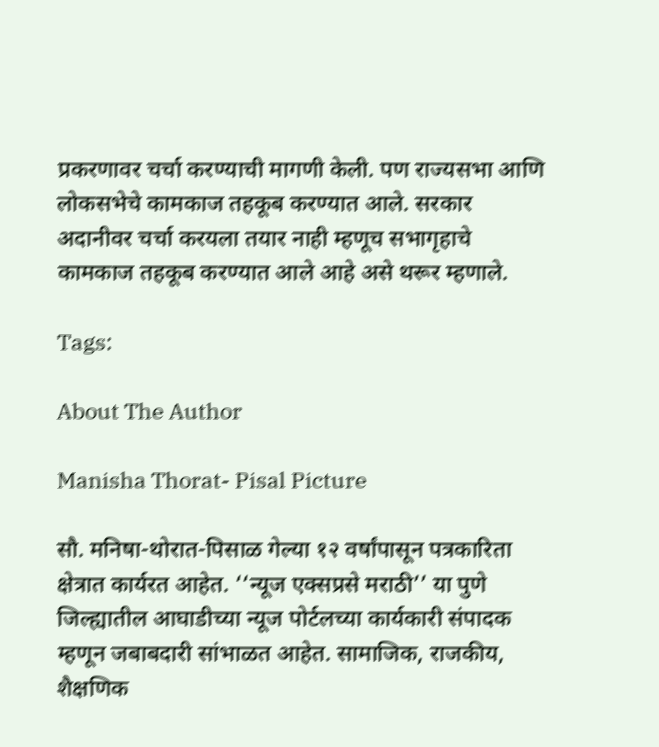प्रकरणावर चर्चा करण्याची मागणी केली. पण राज्यसभा आणि लोकसभेचे कामकाज तहकूब करण्यात आले. सरकार अदानीवर चर्चा करयला तयार नाही म्हणूच सभागृहाचे कामकाज तहकूब करण्यात आले आहे असे थरूर म्हणाले.

Tags:

About The Author

Manisha Thorat- Pisal Picture

सौ. मनिषा-थोरात-पिसाळ गेल्या १२ वर्षांपासून पत्रकारिता क्षेत्रात कार्यरत आहेत. ‘‘न्यूज एक्सप्रसे मराठी’’ या पुणे जिल्ह्यातील आघाडीच्या न्यूज पोर्टलच्या कार्यकारी संपादक म्हणून जबाबदारी सांभाळत आहेत. सामाजिक, राजकीय, शैक्षणिक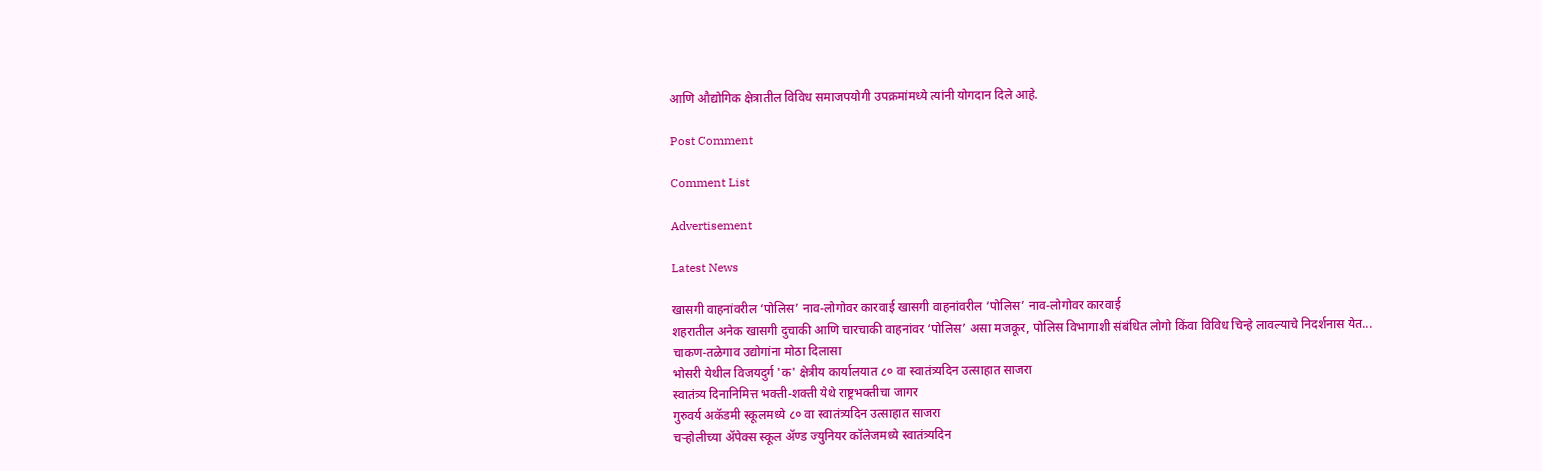आणि औद्योगिक क्षेत्रातील विविध समाजपयोगी उपक्रमांमध्ये त्यांनी योगदान दिले आहे.

Post Comment

Comment List

Advertisement

Latest News

खासगी वाहनांवरील ‘पोलिस’ नाव-लोगोवर कारवाई खासगी वाहनांवरील ‘पोलिस’ नाव-लोगोवर कारवाई
शहरातील अनेक खासगी दुचाकी आणि चारचाकी वाहनांवर ‘पोलिस’ असा मजकूर, पोलिस विभागाशी संबंधित लोगो किंवा विविध चिन्हे लावल्याचे निदर्शनास येत...
चाकण-तळेगाव उद्योगांना मोठा दिलासा
भोसरी येथील विजयदुर्ग 'क' क्षेत्रीय कार्यालयात ८० वा स्वातंत्र्यदिन उत्साहात साजरा
स्वातंत्र्य दिनानिमित्त भक्ती-शक्ती येथे राष्ट्रभक्तीचा जागर
गुरुवर्य अकॅडमी स्कूलमध्ये ८० वा स्वातंत्र्यदिन उत्साहात साजरा
चऱ्होलीच्या अ‍ॅपेक्स स्कूल अ‍ॅण्ड ज्युनियर कॉलेजमध्ये स्वातंत्र्यदिन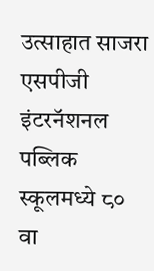उत्साहात साजरा
एसपीजी इंटरनॅशनल पब्लिक स्कूलमध्ये ८० वा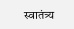स्वातंत्र्य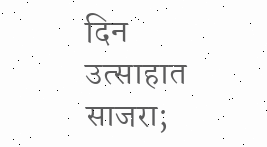दिन उत्साहात साजरा;